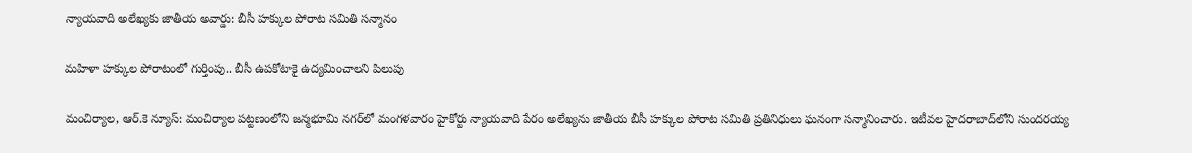న్యాయవాది అలేఖ్యకు జాతీయ అవార్డు: బీసీ హక్కుల పోరాట సమితి సన్మానం

మహిళా హక్కుల పోరాటంలో గుర్తింపు.. బీసీ ఉపకోటాకై ఉద్యమించాలని పిలుపు

మంచిర్యాల, ఆర్.కె న్యూస్: మంచిర్యాల పట్టణంలోని జన్మభూమి నగర్‌లో మంగళవారం హైకోర్టు న్యాయవాది పేరం అలేఖ్యను జాతీయ బీసీ హక్కుల పోరాట సమితి ప్రతినిధులు ఘనంగా సన్మానించారు. ఇటీవల హైదరాబాద్‌లోని సుందరయ్య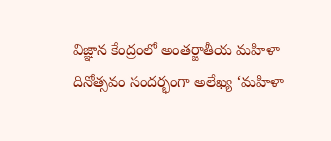విజ్ఞాన కేంద్రంలో అంతర్జాతీయ మహిళా దినోత్సవం సందర్భంగా అలేఖ్య ‘మహిళా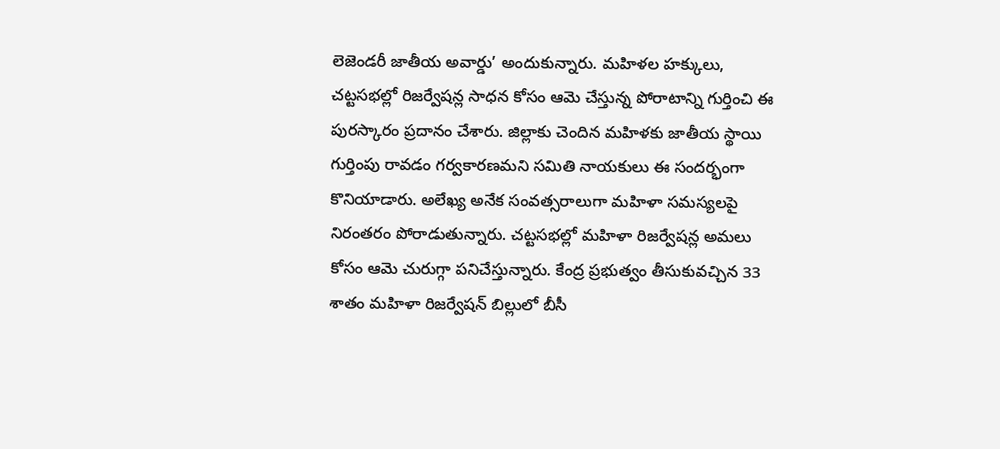లెజెండరీ జాతీయ అవార్డు’ అందుకున్నారు. మహిళల హక్కులు, చట్టసభల్లో రిజర్వేషన్ల సాధన కోసం ఆమె చేస్తున్న పోరాటాన్ని గుర్తించి ఈ పురస్కారం ప్రదానం చేశారు. జిల్లాకు చెందిన మహిళకు జాతీయ స్థాయి గుర్తింపు రావడం గర్వకారణమని సమితి నాయకులు ఈ సందర్భంగా కొనియాడారు. అలేఖ్య అనేక సంవత్సరాలుగా మహిళా సమస్యలపై నిరంతరం పోరాడుతున్నారు. చట్టసభల్లో మహిళా రిజర్వేషన్ల అమలు కోసం ఆమె చురుగ్గా పనిచేస్తున్నారు. కేంద్ర ప్రభుత్వం తీసుకువచ్చిన 33 శాతం మహిళా రిజర్వేషన్ బిల్లులో బీసీ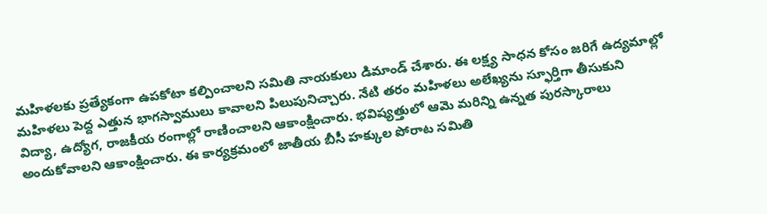మహిళలకు ప్రత్యేకంగా ఉపకోటా కల్పించాలని సమితి నాయకులు డిమాండ్ చేశారు. ఈ లక్ష్య సాధన కోసం జరిగే ఉద్యమాల్లో మహిళలు పెద్ద ఎత్తున భాగస్వాములు కావాలని పిలుపునిచ్చారు. నేటి తరం మహిళలు అలేఖ్యను స్ఫూర్తిగా తీసుకుని విద్యా, ఉద్యోగ, రాజకీయ రంగాల్లో రాణించాలని ఆకాంక్షించారు. భవిష్యత్తులో ఆమె మరిన్ని ఉన్నత పురస్కారాలు అందుకోవాలని ఆకాంక్షించారు. ఈ కార్యక్రమంలో జాతీయ బీసీ హక్కుల పోరాట సమితి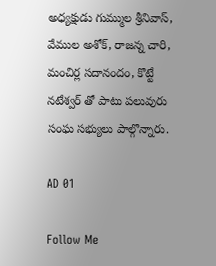అధ్యక్షుడు గుమ్ముల శ్రీనివాస్, వేముల అశోక్, రాజన్న చారి, మంచిర్ల సదానందం, కొట్టే నటేశ్వర్ తో పాటు పలువురు సంఘ సభ్యులు పాల్గొన్నారు.

AD 01

Follow Me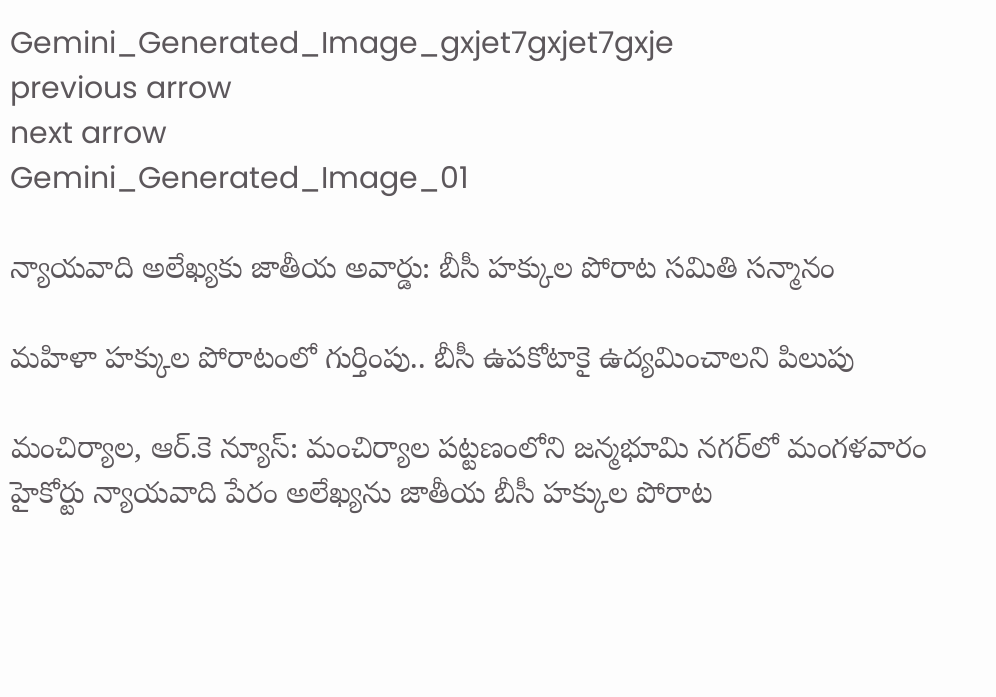Gemini_Generated_Image_gxjet7gxjet7gxje
previous arrow
next arrow
Gemini_Generated_Image_01

న్యాయవాది అలేఖ్యకు జాతీయ అవార్డు: బీసీ హక్కుల పోరాట సమితి సన్మానం

మహిళా హక్కుల పోరాటంలో గుర్తింపు.. బీసీ ఉపకోటాకై ఉద్యమించాలని పిలుపు

మంచిర్యాల, ఆర్.కె న్యూస్: మంచిర్యాల పట్టణంలోని జన్మభూమి నగర్‌లో మంగళవారం హైకోర్టు న్యాయవాది పేరం అలేఖ్యను జాతీయ బీసీ హక్కుల పోరాట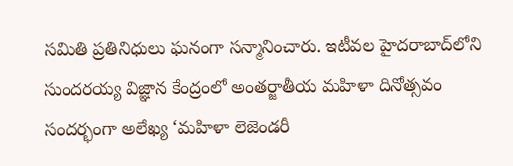సమితి ప్రతినిధులు ఘనంగా సన్మానించారు. ఇటీవల హైదరాబాద్‌లోని సుందరయ్య విజ్ఞాన కేంద్రంలో అంతర్జాతీయ మహిళా దినోత్సవం సందర్భంగా అలేఖ్య ‘మహిళా లెజెండరీ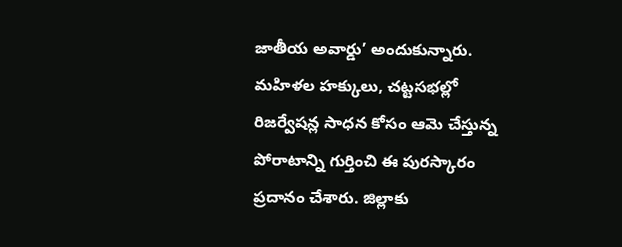జాతీయ అవార్డు’ అందుకున్నారు. మహిళల హక్కులు, చట్టసభల్లో రిజర్వేషన్ల సాధన కోసం ఆమె చేస్తున్న పోరాటాన్ని గుర్తించి ఈ పురస్కారం ప్రదానం చేశారు. జిల్లాకు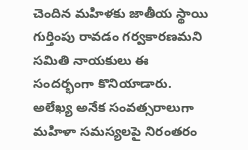చెందిన మహిళకు జాతీయ స్థాయి గుర్తింపు రావడం గర్వకారణమని సమితి నాయకులు ఈ సందర్భంగా కొనియాడారు. అలేఖ్య అనేక సంవత్సరాలుగా మహిళా సమస్యలపై నిరంతరం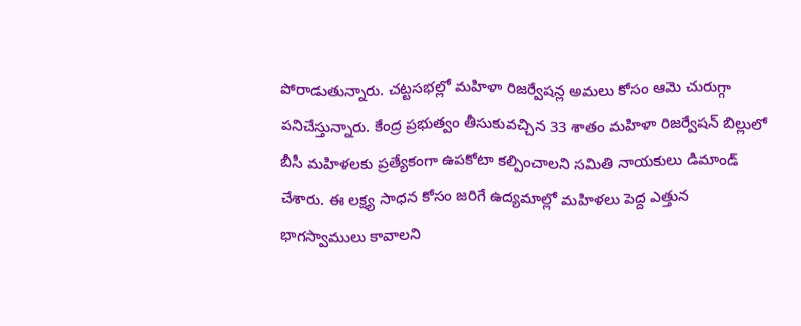పోరాడుతున్నారు. చట్టసభల్లో మహిళా రిజర్వేషన్ల అమలు కోసం ఆమె చురుగ్గా పనిచేస్తున్నారు. కేంద్ర ప్రభుత్వం తీసుకువచ్చిన 33 శాతం మహిళా రిజర్వేషన్ బిల్లులో బీసీ మహిళలకు ప్రత్యేకంగా ఉపకోటా కల్పించాలని సమితి నాయకులు డిమాండ్ చేశారు. ఈ లక్ష్య సాధన కోసం జరిగే ఉద్యమాల్లో మహిళలు పెద్ద ఎత్తున భాగస్వాములు కావాలని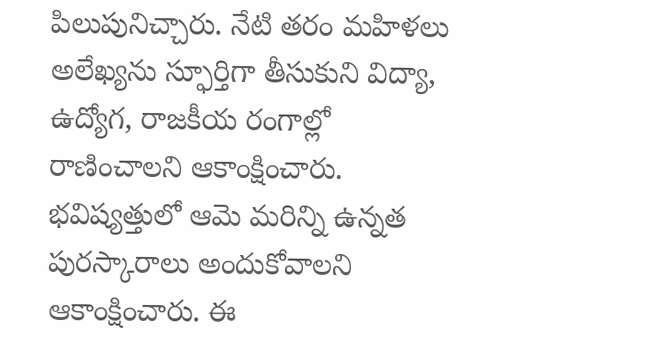పిలుపునిచ్చారు. నేటి తరం మహిళలు అలేఖ్యను స్ఫూర్తిగా తీసుకుని విద్యా, ఉద్యోగ, రాజకీయ రంగాల్లో రాణించాలని ఆకాంక్షించారు. భవిష్యత్తులో ఆమె మరిన్ని ఉన్నత పురస్కారాలు అందుకోవాలని ఆకాంక్షించారు. ఈ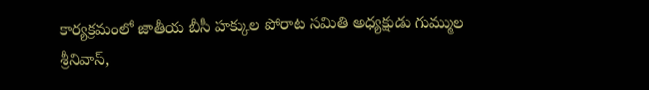కార్యక్రమంలో జాతీయ బీసీ హక్కుల పోరాట సమితి అధ్యక్షుడు గుమ్ముల శ్రీనివాస్,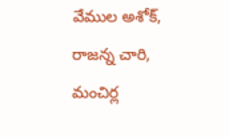వేముల అశోక్, రాజన్న చారి, మంచిర్ల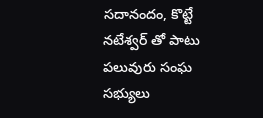సదానందం, కొట్టే నటేశ్వర్ తో పాటు పలువురు సంఘ సభ్యులు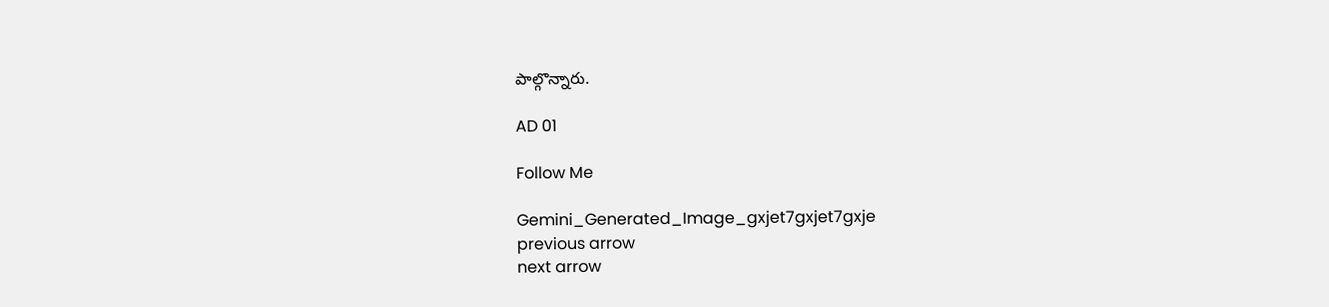పాల్గొన్నారు.

AD 01

Follow Me

Gemini_Generated_Image_gxjet7gxjet7gxje
previous arrow
next arrow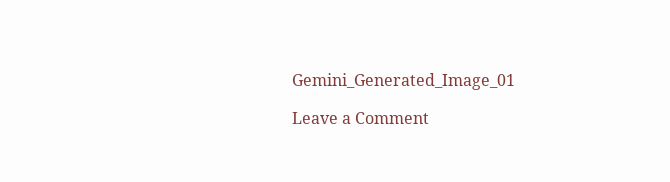Gemini_Generated_Image_01

Leave a Comment